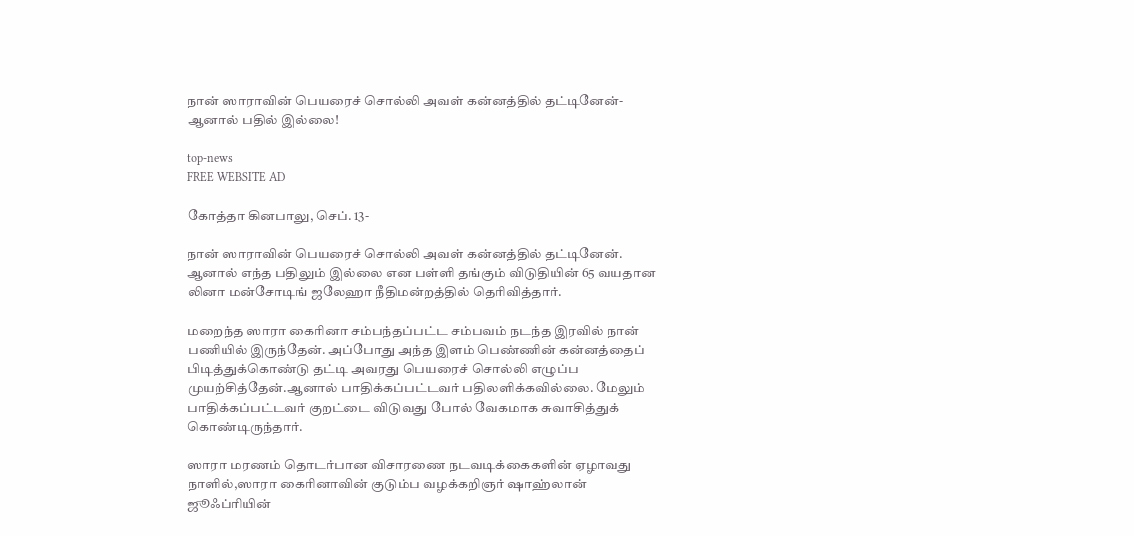நான் ஸாராவின் பெயரைச் சொல்லி அவள் கன்னத்தில் தட்டினேன்-ஆனால் பதில் இல்லை!

top-news
FREE WEBSITE AD

கோத்தா கினபாலு, செப். 13-

நான் ஸாராவின் பெயரைச் சொல்லி அவள் கன்னத்தில் தட்டினேன். ஆனால் எந்த பதிலும் இல்லை என பள்ளி தங்கும் விடுதியின் 65 வயதான லினா மன்சோடிங் ஜலேஹா நீதிமன்றத்தில் தெரிவித்தார்.

மறைந்த ஸாரா கைரினா சம்பந்தப்பட்ட சம்பவம் நடந்த இரவில் நான் பணியில் இருந்தேன். அப்போது அந்த இளம் பெண்ணின் கன்னத்தைப் பிடித்துக்கொண்டு தட்டி அவரது பெயரைச் சொல்லி எழுப்ப முயற்சித்தேன்.ஆனால் பாதிக்கப்பட்டவர் பதிலளிக்கவில்லை. மேலும் பாதிக்கப்பட்டவர் குறட்டை விடுவது போல் வேகமாக சுவாசித்துக் கொண்டிருந்தார்.

ஸாரா மரணம் தொடர்பான விசாரணை நடவடிக்கைகளின் ஏழாவது நாளில்,ஸாரா கைரினாவின் குடும்ப வழக்கறிஞர் ஷாஹ்லான் ஜூஃப்ரியின்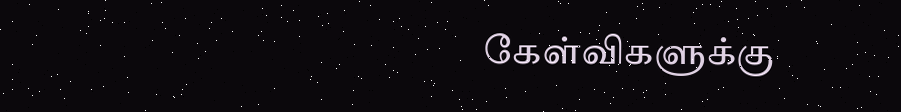கேள்விகளுக்கு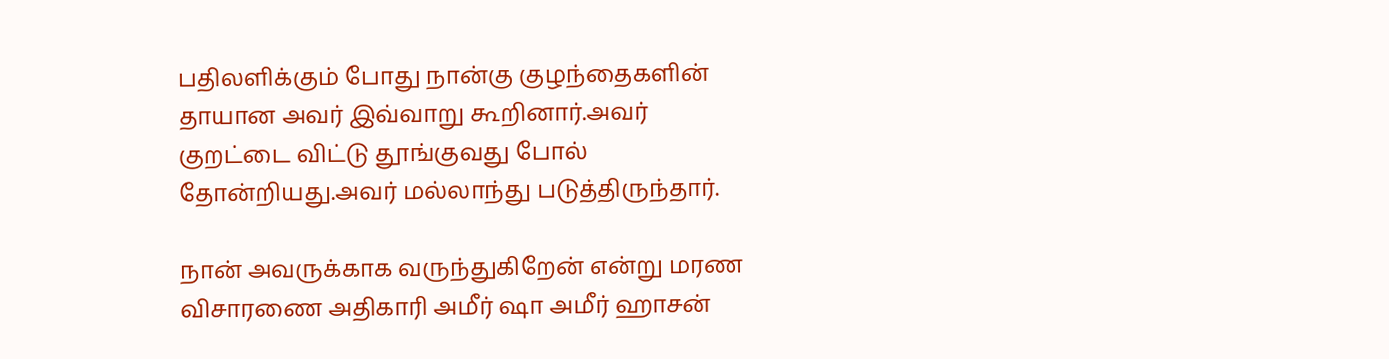பதிலளிக்கும் போது நான்கு குழந்தைகளின் தாயான அவர் இவ்வாறு கூறினார்.அவர் குறட்டை விட்டு தூங்குவது போல் தோன்றியது.அவர் மல்லாந்து படுத்திருந்தார்.

நான் அவருக்காக வருந்துகிறேன் என்று மரண விசாரணை அதிகாரி அமீர் ஷா அமீர் ஹாசன்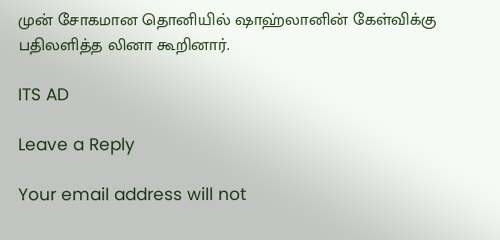முன் சோகமான தொனியில் ஷாஹ்லானின் கேள்விக்கு பதிலளித்த லினா கூறினார்.

ITS AD

Leave a Reply

Your email address will not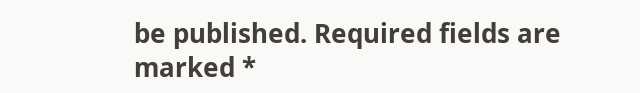be published. Required fields are marked *